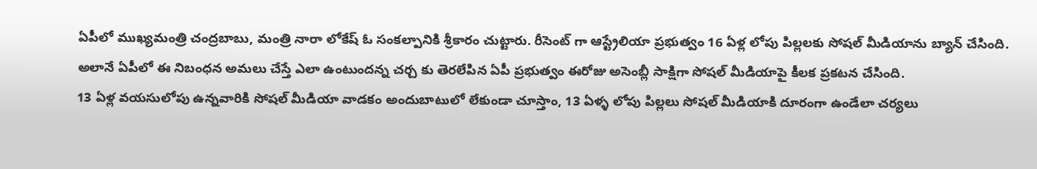ఏపీలో ముఖ్యమంత్రి చంద్రబాబు, మంత్రి నారా లోకేష్ ఓ సంకల్పానికి శ్రీకారం చుట్టారు. రీసెంట్ గా ఆస్ట్రేలియా ప్రభుత్వం 16 ఏళ్ల లోపు పిల్లలకు సోషల్ మీడియాను బ్యాన్ చేసింది. అలానే ఏపీలో ఈ నిబంధన అమలు చేస్తే ఎలా ఉంటుందన్న చర్చ కు తెరలేపిన ఏపీ ప్రభుత్వం ఈరోజు అసెంబ్లీ సాక్షిగా సోషల్ మీడియాపై కీలక ప్రకటన చేసింది.
13 ఏళ్ల వయసులోపు ఉన్నవారికి సోషల్ మీడియా వాడకం అందుబాటులో లేకుండా చూస్తాం, 13 ఏళ్ళ లోపు పిల్లలు సోషల్ మీడియాకి దూరంగా ఉండేలా చర్యలు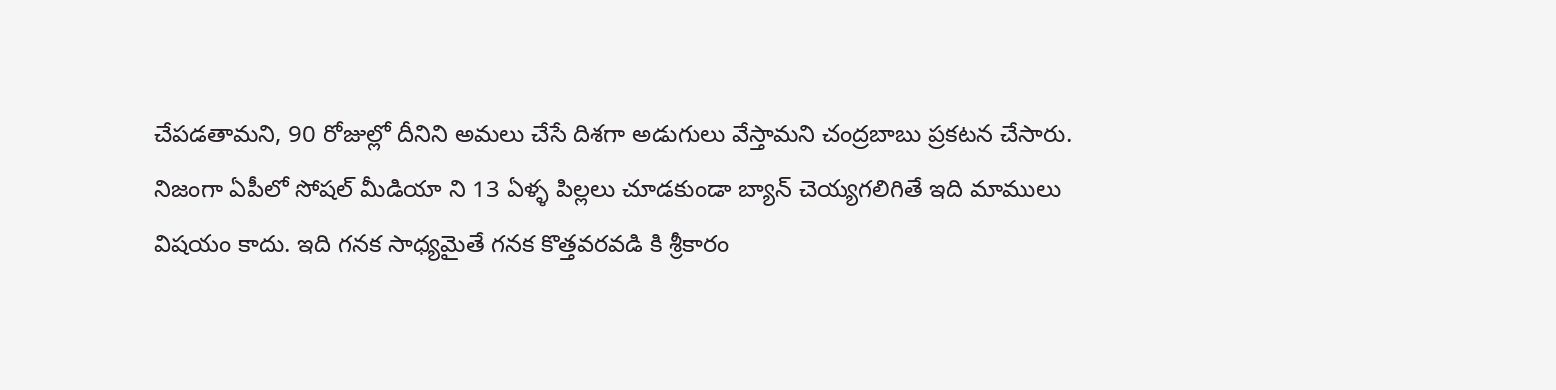చేపడతామని, 90 రోజుల్లో దీనిని అమలు చేసే దిశగా అడుగులు వేస్తామని చంద్రబాబు ప్రకటన చేసారు.
నిజంగా ఏపీలో సోషల్ మీడియా ని 13 ఏళ్ళ పిల్లలు చూడకుండా బ్యాన్ చెయ్యగలిగితే ఇది మాములు విషయం కాదు. ఇది గనక సాధ్యమైతే గనక కొత్తవరవడి కి శ్రీకారం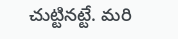చుట్టినట్టే. మరి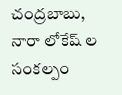చంద్రబాబు, నారా లోకేష్ ల సంకల్పం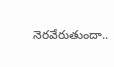నెరవేరుతుందా..